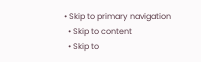• Skip to primary navigation
  • Skip to content
  • Skip to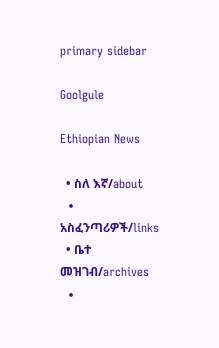primary sidebar

Goolgule

Ethiopian News

  • ስለ እኛ/about
  • አስፈንጣሪዎች/links
  • ቤተ መዝገብ/archives
  •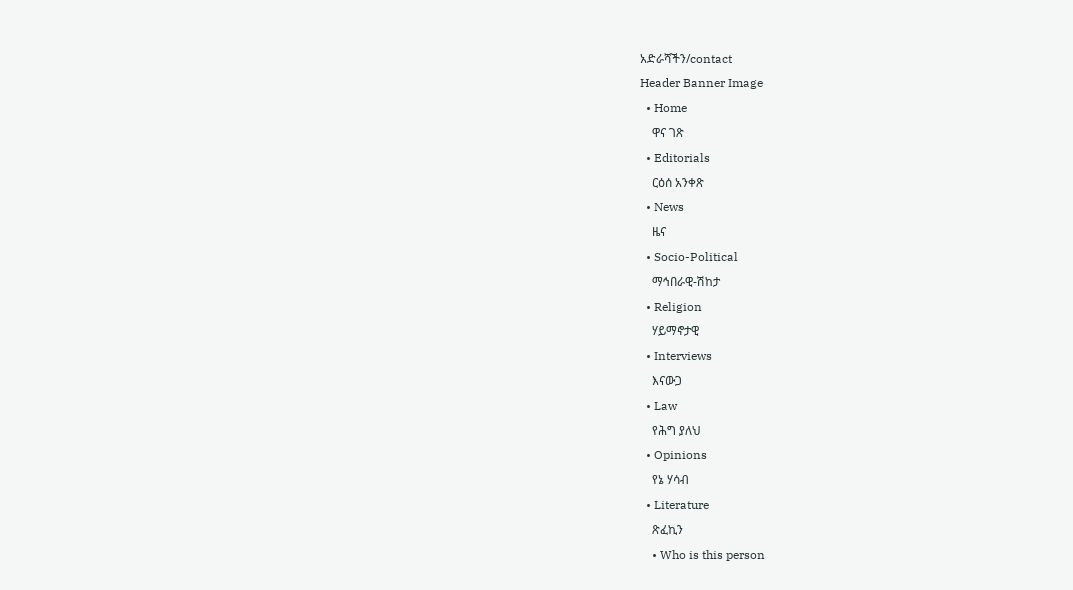አድራሻችን/contact
Header Banner Image
  • Home
    ዋና ገጽ
  • Editorials
    ርዕሰ አንቀጽ
  • News
    ዜና
  • Socio-Political
    ማኅበራዊ-ሽከታ
  • Religion
    ሃይማኖታዊ
  • Interviews
    እናውጋ
  • Law
    የሕግ ያለህ
  • Opinions
    የኔ ሃሳብ
  • Literature
    ጽፈኪን
    • Who is this person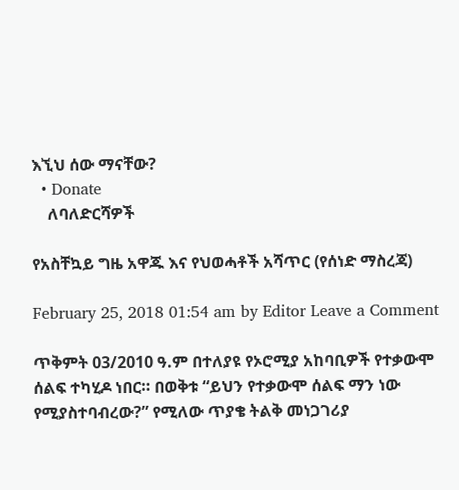እኚህ ሰው ማናቸው?
  • Donate
    ለባለድርሻዎች

የአስቸኳይ ግዜ አዋጁ እና የህወሓቶች አሻጥር (የሰነድ ማስረጃ)

February 25, 2018 01:54 am by Editor Leave a Comment

ጥቅምት 03/2010 ዓ.ም በተለያዩ የኦሮሚያ አከባቢዎች የተቃውሞ ሰልፍ ተካሂዶ ነበር። በወቅቱ “ይህን የተቃውሞ ሰልፍ ማን ነው የሚያስተባብረው?” የሚለው ጥያቄ ትልቅ መነጋገሪያ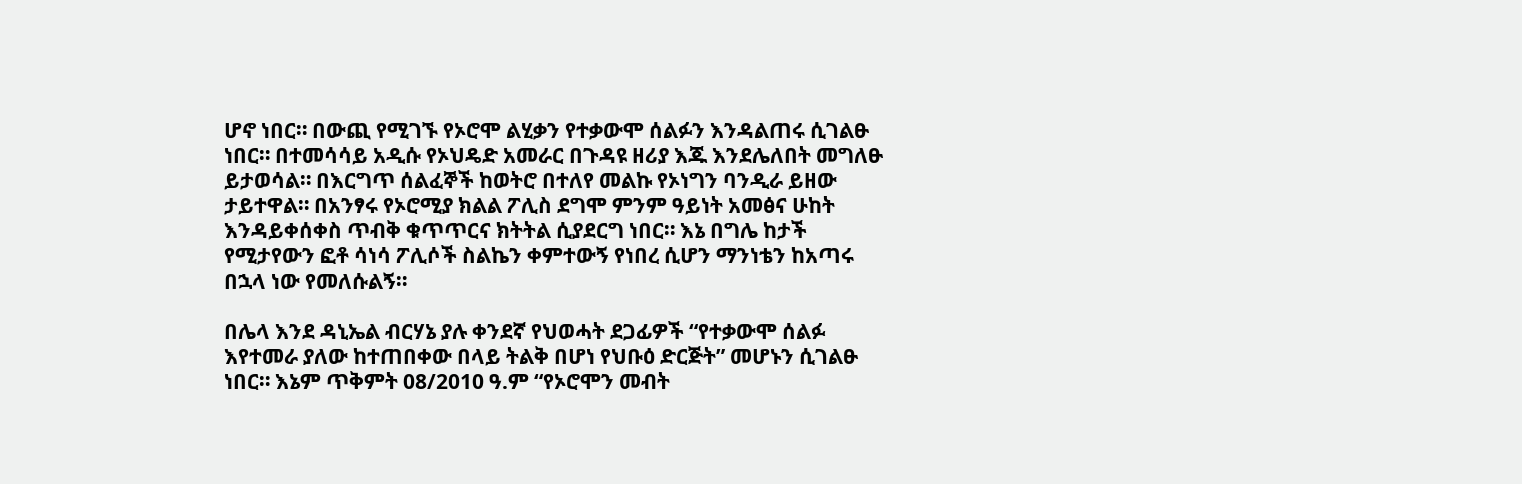ሆኖ ነበር። በውጪ የሚገኙ የኦሮሞ ልሂቃን የተቃውሞ ሰልፉን እንዳልጠሩ ሲገልፁ ነበር። በተመሳሳይ አዲሱ የኦህዴድ አመራር በጉዳዩ ዘሪያ እጁ እንደሌለበት መግለፁ ይታወሳል። በእርግጥ ሰልፈኞች ከወትሮ በተለየ መልኩ የኦነግን ባንዲራ ይዘው ታይተዋል። በአንፃሩ የኦሮሚያ ክልል ፖሊስ ደግሞ ምንም ዓይነት አመፅና ሁከት እንዳይቀሰቀስ ጥብቅ ቁጥጥርና ክትትል ሲያደርግ ነበር። እኔ በግሌ ከታች የሚታየውን ፎቶ ሳነሳ ፖሊሶች ስልኬን ቀምተውኝ የነበረ ሲሆን ማንነቴን ከአጣሩ በኋላ ነው የመለሱልኝ።

በሌላ እንደ ዳኒኤል ብርሃኔ ያሉ ቀንደኛ የህወሓት ደጋፊዎች “የተቃውሞ ሰልፉ እየተመራ ያለው ከተጠበቀው በላይ ትልቅ በሆነ የህቡዕ ድርጅት” መሆኑን ሲገልፁ ነበር። እኔም ጥቅምት 08/2010 ዓ.ም “የኦሮሞን መብት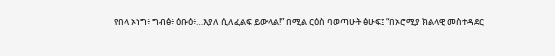የበላ ኦነግ፥ ግብፅ፥ ዕቡዕ፥…እያለ ሲለፈልፍ ይውላል!” በሚል ርዕስ ባወጣሁት ፅሁፍ፤ “በኦሮሚያ ክልላዊ መስተዳደር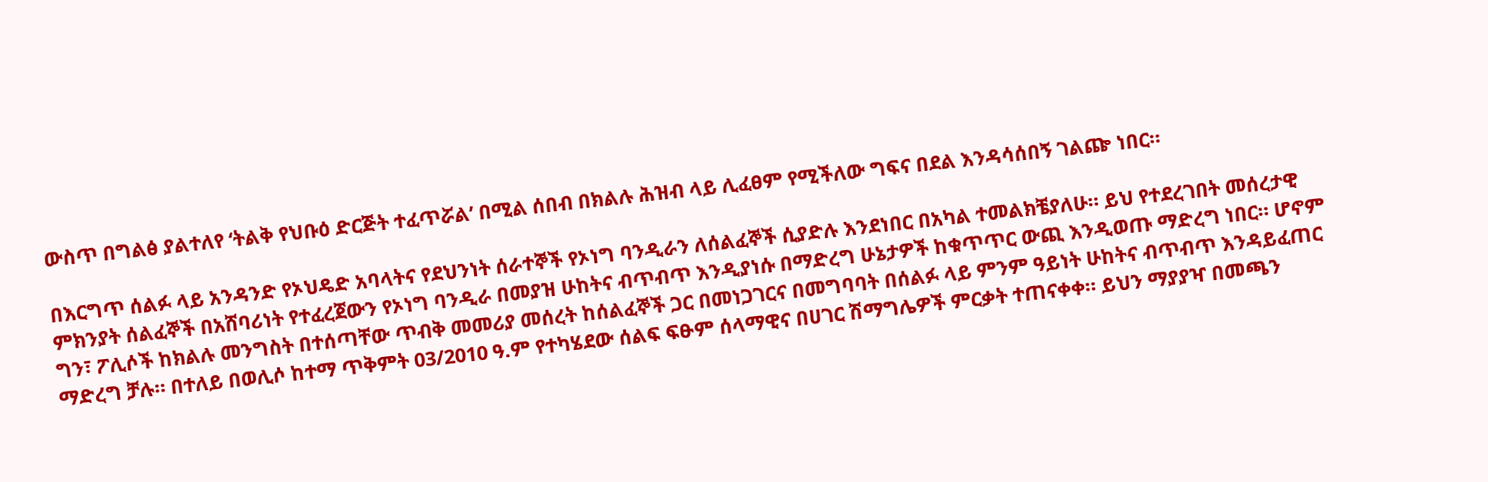ውስጥ በግልፅ ያልተለየ ‘ትልቅ የህቡዕ ድርጅት ተፈጥሯል’ በሚል ሰበብ በክልሉ ሕዝብ ላይ ሊፈፀም የሚችለው ግፍና በደል እንዳሳሰበኝ ገልጬ ነበር።

በእርግጥ ሰልፉ ላይ አንዳንድ የኦህዴድ አባላትና የደህንነት ሰራተኞች የኦነግ ባንዲራን ለሰልፈኞች ሲያድሉ እንደነበር በአካል ተመልክቼያለሁ። ይህ የተደረገበት መሰረታዊ ምክንያት ሰልፈኞች በአሸባሪነት የተፈረጀውን የኦነግ ባንዲራ በመያዝ ሁከትና ብጥብጥ እንዲያነሱ በማድረግ ሁኔታዎች ከቁጥጥር ውጪ እንዲወጡ ማድረግ ነበር። ሆኖም ግን፣ ፖሊሶች ከክልሉ መንግስት በተሰጣቸው ጥብቅ መመሪያ መሰረት ከሰልፈኞች ጋር በመነጋገርና በመግባባት በሰልፉ ላይ ምንም ዓይነት ሁከትና ብጥብጥ እንዳይፈጠር ማድረግ ቻሉ። በተለይ በወሊሶ ከተማ ጥቅምት 03/2010 ዓ.ም የተካሄደው ሰልፍ ፍፁም ሰላማዊና በሀገር ሽማግሌዎች ምርቃት ተጠናቀቀ። ይህን ማያያዣ በመጫን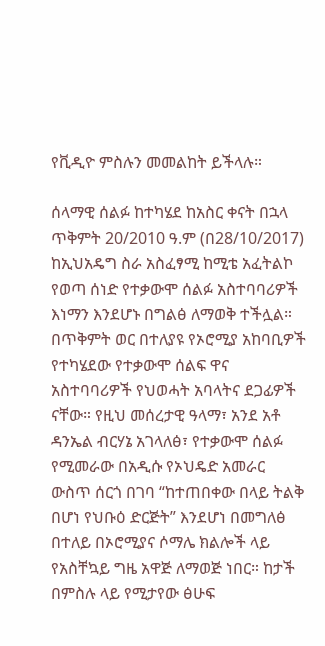የቪዲዮ ምስሉን መመልከት ይችላሉ።

ሰላማዊ ሰልፉ ከተካሄደ ከአስር ቀናት በኋላ ጥቅምት 20/2010 ዓ.ም (በ28/10/2017) ከኢህአዴግ ስራ አስፈፃሚ ከሚቴ አፈትልኮ የወጣ ሰነድ የተቃውሞ ሰልፉ አስተባባሪዎች እነማን እንደሆኑ በግልፅ ለማወቅ ተችሏል። በጥቅምት ወር በተለያዩ የኦሮሚያ አከባቢዎች የተካሄደው የተቃውሞ ሰልፍ ዋና አስተባባሪዎች የህወሓት አባላትና ደጋፊዎች ናቸው። የዚህ መሰረታዊ ዓላማ፣ አንደ አቶ ዳንኤል ብርሃኔ አገላለፅ፣ የተቃውሞ ሰልፉ የሚመራው በአዲሱ የኦህዴድ አመራር ውስጥ ሰርጎ በገባ “ከተጠበቀው በላይ ትልቅ በሆነ የህቡዕ ድርጅት” እንደሆነ በመግለፅ በተለይ በኦሮሚያና ሶማሌ ክልሎች ላይ የአስቸኳይ ግዜ አዋጅ ለማወጅ ነበር። ከታች በምስሉ ላይ የሚታየው ፅሁፍ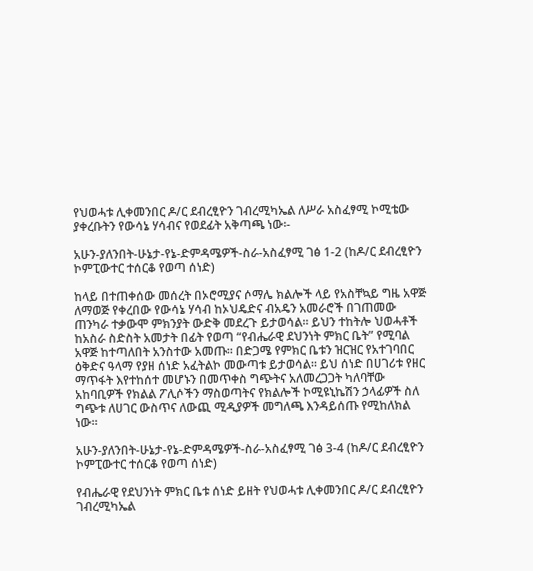የህወሓቱ ሊቀመንበር ዶ/ር ደብረፂዮን ገብረሚካኤል ለሥራ አስፈፃሚ ኮሚቴው ያቀረቡትን የውሳኔ ሃሳብና የወደፊት አቅጣጫ ነው፡-

አሁን-ያለንበት-ሁኔታ-የኔ-ድምዳሜዎች-ስራ-አስፈፃሚ ገፅ 1-2 (ከዶ/ር ደብረፂዮን ኮምፒውተር ተሰርቆ የወጣ ሰነድ)

ከላይ በተጠቀሰው መሰረት በኦሮሚያና ሶማሌ ክልሎች ላይ የአስቸኳይ ግዜ አዋጅ ለማወጅ የቀረበው የውሳኔ ሃሳብ ከኦህዴድና ብአዴን አመራሮች በገጠመው ጠንካራ ተቃውሞ ምክንያት ውድቅ መደረጉ ይታወሳል። ይህን ተከትሎ ህወሓቶች ከአስራ ስድስት አመታት በፊት የወጣ “የብሔራዊ ደህንነት ምክር ቤት” የሚባል አዋጅ ከተጣለበት አንስተው አመጡ። በድጋሜ የምክር ቤቱን ዝርዝር የአተገባበር ዕቅድና ዓላማ የያዘ ሰነድ አፈትልኮ መውጣቱ ይታወሳል። ይህ ሰነድ በሀገሪቱ የዘር ማጥፋት እየተከሰተ መሆኑን በመጥቀስ ግጭትና አለመረጋጋት ካለባቸው አከባቢዎች የክልል ፖሊሶችን ማስወጣትና የክልሎች ኮሚዩኒኬሽን ኃላፊዎች ስለ ግጭቱ ለሀገር ውስጥና ለውጪ ሚዲያዎች መግለጫ እንዳይሰጡ የሚከለክል ነው።

አሁን-ያለንበት-ሁኔታ-የኔ-ድምዳሜዎች-ስራ-አስፈፃሚ ገፅ 3-4 (ከዶ/ር ደብረፂዮን ኮምፒውተር ተሰርቆ የወጣ ሰነድ)

የብሔራዊ የደህንነት ምክር ቤቱ ሰነድ ይዘት የህወሓቱ ሊቀመንበር ዶ/ር ደብረፂዮን ገብረሚካኤል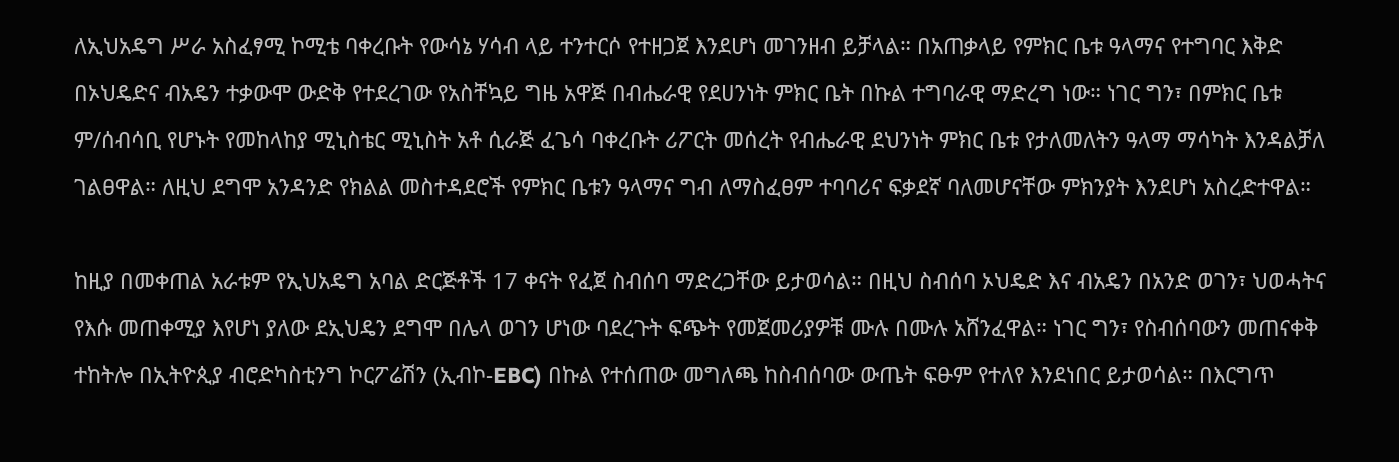ለኢህአዴግ ሥራ አስፈፃሚ ኮሚቴ ባቀረቡት የውሳኔ ሃሳብ ላይ ተንተርሶ የተዘጋጀ እንደሆነ መገንዘብ ይቻላል። በአጠቃላይ የምክር ቤቱ ዓላማና የተግባር እቅድ በኦህዴድና ብአዴን ተቃውሞ ውድቅ የተደረገው የአስቸኳይ ግዜ አዋጅ በብሔራዊ የደሀንነት ምክር ቤት በኩል ተግባራዊ ማድረግ ነው። ነገር ግን፣ በምክር ቤቱ ም/ሰብሳቢ የሆኑት የመከላከያ ሚኒስቴር ሚኒስት አቶ ሲራጅ ፈጌሳ ባቀረቡት ሪፖርት መሰረት የብሔራዊ ደህንነት ምክር ቤቱ የታለመለትን ዓላማ ማሳካት እንዳልቻለ ገልፀዋል። ለዚህ ደግሞ አንዳንድ የክልል መስተዳደሮች የምክር ቤቱን ዓላማና ግብ ለማስፈፀም ተባባሪና ፍቃደኛ ባለመሆናቸው ምክንያት እንደሆነ አስረድተዋል።

ከዚያ በመቀጠል አራቱም የኢህአዴግ አባል ድርጅቶች 17 ቀናት የፈጀ ስብሰባ ማድረጋቸው ይታወሳል። በዚህ ስብሰባ ኦህዴድ እና ብአዴን በአንድ ወገን፣ ህወሓትና የእሱ መጠቀሚያ እየሆነ ያለው ደኢህዴን ደግሞ በሌላ ወገን ሆነው ባደረጉት ፍጭት የመጀመሪያዎቹ ሙሉ በሙሉ አሸንፈዋል። ነገር ግን፣ የስብሰባውን መጠናቀቅ ተከትሎ በኢትዮጲያ ብሮድካስቲንግ ኮርፖሬሽን (ኢብኮ-EBC) በኩል የተሰጠው መግለጫ ከስብሰባው ውጤት ፍፁም የተለየ እንደነበር ይታወሳል። በእርግጥ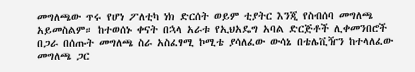መግለጫው ጥሩ የሆነ ፖለቲካ ነክ ድርሰት ወይም ቲያትር እንጂ የስብሰባ መግለጫ አይመስልም። ከተወሰኑ ቀናት በኋላ አራቱ የኢህአዴግ አባል ድርጅቶች ሊቀመንበሮች በጋራ በሰጡት መግለጫ ስራ አስፈፃሚ ኮሚቴ ያሳለፈው ውሳኔ በቴሌቪዥን ከተላለፈው መግለጫ ጋር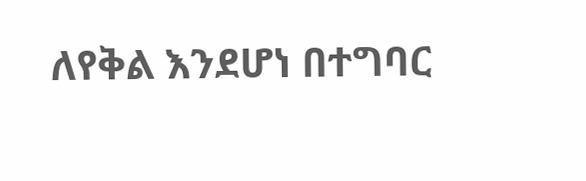ለየቅል እንደሆነ በተግባር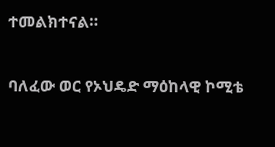ተመልክተናል።

ባለፈው ወር የኦህዴድ ማዕከላዊ ኮሚቴ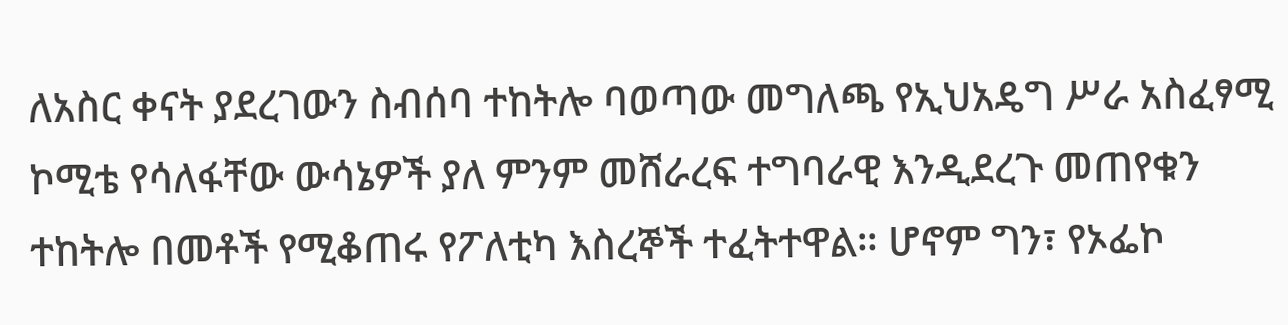ለአስር ቀናት ያደረገውን ስብሰባ ተከትሎ ባወጣው መግለጫ የኢህአዴግ ሥራ አስፈፃሚ ኮሚቴ የሳለፋቸው ውሳኔዎች ያለ ምንም መሸራረፍ ተግባራዊ እንዲደረጉ መጠየቁን ተከትሎ በመቶች የሚቆጠሩ የፖለቲካ እስረኞች ተፈትተዋል። ሆኖም ግን፣ የኦፌኮ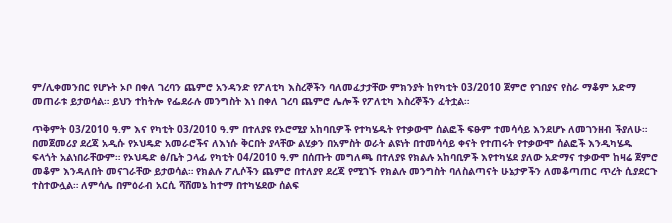ም/ሊቀመንበር የሆኑት ኦቦ በቀለ ገረባን ጨምሮ አንዳንድ የፖለቲካ እስረኞችን ባለመፈታታቸው ምክንያት ከየካቲት 03/2010 ጀምሮ የገበያና የስራ ማቆም አድማ መጠራቱ ይታወሳል። ይህን ተከትሎ የፌደራሉ መንግስት እነ በቀለ ገረባ ጨምሮ ሌሎች የፖለቲካ እስረኞችን ፈትቷል።

ጥቅምት 03/2010 ዓ.ም እና የካቲት 03/2010 ዓ.ም በተለያዩ የኦሮሚያ አከባቢዎች የተካሄዱት የተቃውሞ ሰልፎች ፍፁም ተመሳሳይ እንደሆኑ ለመገንዘብ ችያለሁ። በመጀመሪያ ደረጃ አዲሱ የኦህዴድ አመራሮችና ለእነሱ ቅርበት ያላቸው ልሂቃን በአምስት ወራት ልዩነት በተመሳሳይ ቀናት የተጠሩት የተቃውሞ ሰልፎች እንዲካሄዱ ፍላጎት አልነበራቸውም። የኦህዴድ ፅ/ቤት ኃላፊ የካቲት 04/2010 ዓ.ም በሰጡት መግለጫ በተለያዩ የክልሉ አከባቢዎች እየተካሄደ ያለው አድማና ተቃውሞ ከዛሬ ጀምሮ መቆም እንዳለበት መናገራቸው ይታወሳል። የክልሉ ፖሊሶችን ጨምሮ በተለያየ ደረጃ የሚገኙ የክልሉ መንግስት ባለስልጣናት ሁኔታዎችን ለመቆጣጠር ጥረት ሲያደርጉ ተስተውሏል። ለምሳሌ በምዕራብ አርሲ ሻሸመኔ ከተማ በተካሄደው ሰልፍ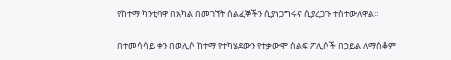የከተማ ካንቲባዋ በአካል በመገኘት ሰልፈኞችን ሲያነጋግሩና ሲያረጋጉ ተስተውለዋል።

በተመሳሳይ ቀን በወሊሶ ከተማ የተካሄደውን የተቃውሞ ሰልፍ ፖሊሶች በኃይል ለማስቆም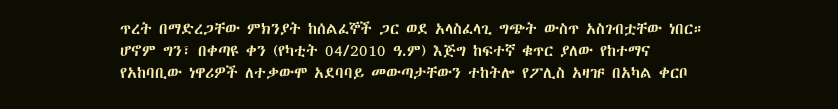ጥረት በማድረጋቸው ምክንያት ከሰልፈኞች ጋር ወደ አላስፈላጊ ግጭት ውስጥ አስገብቷቸው ነበር። ሆኖም ግን፣ በቀጣዩ ቀን (የካቲት 04/2010 ዓ.ም) እጅግ ከፍተኛ ቁጥር ያለው የከተማና የአከባቢው ነዋሪዎች ለተቃውሞ አደባባይ መውጣታቸውን ተከትሎ የፖሊስ አዛዡ በአካል ቀርቦ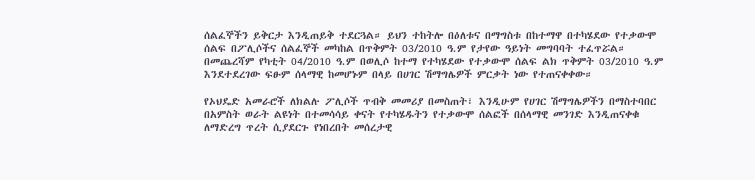ሰልፈኞችን ይቅርታ እንዲጠይቅ ተደርጓል። ይህን ተከትሎ በዕለቱና በማግስቱ በከተማዋ በተካሄደው የተቃውሞ ሰልፍ በፖሊሶችና ሰልፈኞች መካከል በጥቅምት 03/2010 ዓ.ም የታየው ዓይነት መግባባት ተፈጥሯል። በመጨረሻም የካቲት 04/2010 ዓ.ም በወሊሶ ከተማ የተካሄደው የተቃውሞ ሰልፍ ልክ ጥቅምት 03/2010 ዓ.ም እንደተደረገው ፍፁም ሰላማዊ ከመሆኑም በላይ በሀገር ሽማግሌዎች ምርቃት ነው የተጠናቀቀው።

የኦህዴድ አመራሮች ለክልሉ ፖሊሶች ጥብቅ መመሪያ በመስጠት፣ እንዲሁም የሀገር ሽማግሌዎችን በማስተባበር በአምስት ወራት ልዩነት በተመሳሳይ ቀናት የተካሄዱትን የተቃውሞ ሰልፎች በሰላማዊ መንገድ እንዲጠናቀቁ ለማድረግ ጥረት ሲያደርጉ የነበረበት መሰረታዊ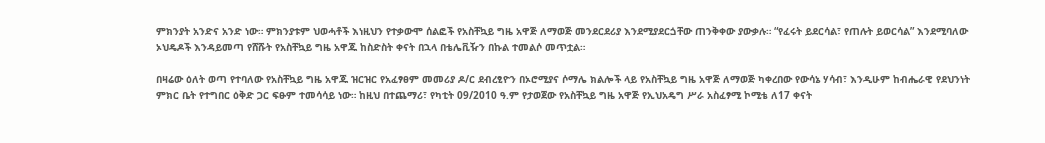ምክንያት አንድና አንድ ነው። ምክንያቱም ህወሓቶች እነዚህን የተቃውሞ ሰልፎች የአስቸኳይ ግዜ አዋጅ ለማወጅ መንደርደሪያ እንደሚያደርጏቸው ጠንቅቀው ያውቃሉ። “የፈሩት ይደርሳል፣ የጠሉት ይወርሳል” እንደሚባለው ኦህዴዶች እንዳይመጣ የሸሹት የአስቸኳይ ግዜ አዋጁ ከስድስት ቀናት በኋላ በቴሌቪዥን በኩል ተመልሶ መጥቷል።

በዛሬው ዕለት ወጣ የተባለው የአስቸኳይ ግዜ አዋጁ ዝርዝር የአፈፃፀም መመሪያ ዶ/ር ደብረፂዮን በኦሮሚያና ሶማሌ ክልሎች ላይ የአስቸኳይ ግዜ አዋጅ ለማወጅ ካቀረበው የውሳኔ ሃሳብ፣ እንዲሁም ከብሔራዊ የደህንነት ምክር ቤት የተግበር ዕቅድ ጋር ፍፁም ተመሳሳይ ነው። ከዚህ በተጨማሪ፣ የካቲት 09/2010 ዓ.ም የታወጀው የአስቸኳይ ግዜ አዋጅ የኢህአዴግ ሥራ አስፈፃሚ ኮሚቴ ለ17 ቀናት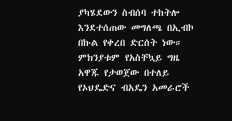ያካሄደውን ስብሰባ ተከትሎ እንደተሰጠው መግለጫ በኢብኮ በኩል የቀረበ ድርሰት ነው። ምክንያቱም የአስቸኳይ ግዜ አዋጁ የታወጀው በተለይ የኦህዴድና ብአዴን አመራሮች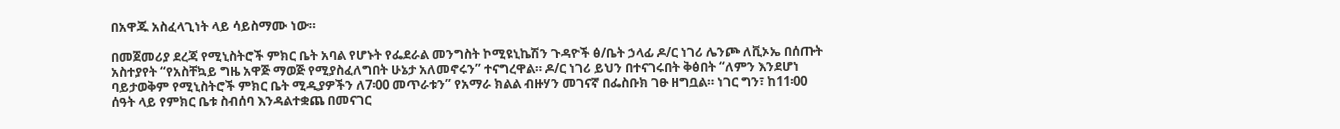በአዋጁ አስፈላጊነት ላይ ሳይስማሙ ነው።

በመጀመሪያ ደረጃ የሚኒስትሮች ምክር ቤት አባል የሆኑት የፌደራል መንግስት ኮሚዩኒኬሽን ጉዳዮች ፅ/ቤት ኃላፊ ዶ/ር ነገሪ ሌንጮ ለቪኦኤ በሰጡት አስተያየት “የአስቸኳይ ግዜ አዋጅ ማወጅ የሚያስፈለግበት ሁኔታ አለመኖሩን” ተናግረዋል። ዶ/ር ነገሪ ይህን በተናገሩበት ቅፅበት “ለምን እንደሆነ ባይታወቅም የሚኒስትሮች ምክር ቤት ሚዲያዎችን ለ7፡00 መጥራቱን” የአማራ ክልል ብዙሃን መገናኛ በፌስቡክ ገፁ ዘግቧል። ነገር ግን፣ ከ11፡00 ሰዓት ላይ የምክር ቤቱ ስብሰባ እንዳልተቋጨ በመናገር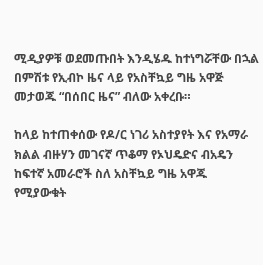ሚዲያዎቹ ወደመጡበት እንዲሄዱ ከተነግሯቸው በኋል በምሽቱ የኢብኮ ዜና ላይ የአስቸኳይ ግዜ አዋጅ መታወጁ “በሰበር ዜና” ብለው አቀረቡ።

ከላይ ከተጠቀሰው የዶ/ር ነገሪ አስተያየት እና የአማራ ክልል ብዙሃን መገናኛ ጥቆማ የኦህዴድና ብአዴን ከፍተኛ አመራሮች ስለ አስቸኳይ ግዜ አዋጁ የሚያውቁት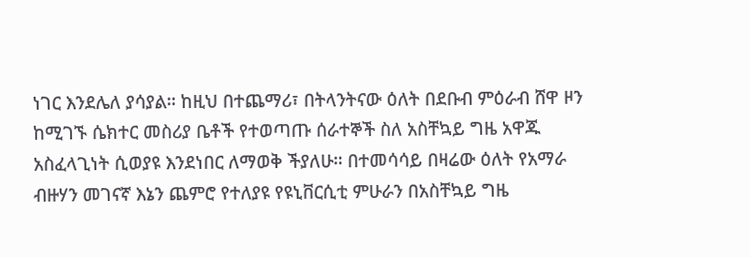ነገር እንደሌለ ያሳያል። ከዚህ በተጨማሪ፣ በትላንትናው ዕለት በደቡብ ምዕራብ ሸዋ ዞን ከሚገኙ ሴክተር መስሪያ ቤቶች የተወጣጡ ሰራተኞች ስለ አስቸኳይ ግዜ አዋጁ አስፈላጊነት ሲወያዩ እንደነበር ለማወቅ ችያለሁ። በተመሳሳይ በዛሬው ዕለት የአማራ ብዙሃን መገናኛ እኔን ጨምሮ የተለያዩ የዩኒቨርሲቲ ምሁራን በአስቸኳይ ግዜ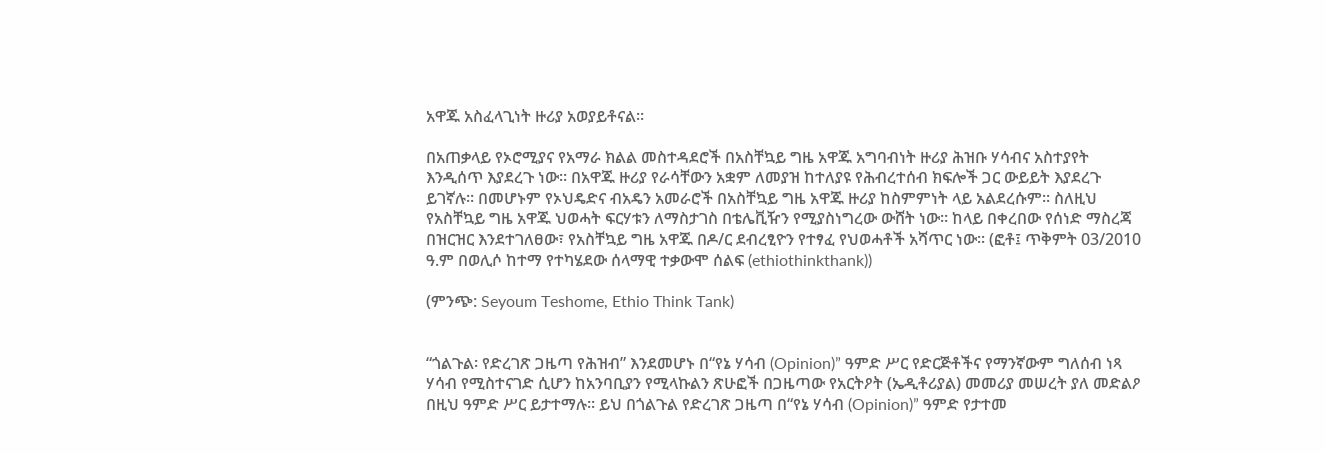አዋጁ አስፈላጊነት ዙሪያ አወያይቶናል።

በአጠቃላይ የኦሮሚያና የአማራ ክልል መስተዳደሮች በአስቸኳይ ግዜ አዋጁ አግባብነት ዙሪያ ሕዝቡ ሃሳብና አስተያየት እንዲሰጥ እያደረጉ ነው። በአዋጁ ዙሪያ የራሳቸውን አቋም ለመያዝ ከተለያዩ የሕብረተሰብ ክፍሎች ጋር ውይይት እያደረጉ ይገኛሉ። በመሆኑም የኦህዴድና ብአዴን አመራሮች በአስቸኳይ ግዜ አዋጁ ዙሪያ ከስምምነት ላይ አልደረሱም። ስለዚህ የአስቸኳይ ግዜ አዋጁ ህወሓት ፍርሃቱን ለማስታገስ በቴሌቪዥን የሚያስነግረው ውሸት ነው። ከላይ በቀረበው የሰነድ ማስረጃ በዝርዝር እንደተገለፀው፣ የአስቸኳይ ግዜ አዋጁ በዶ/ር ደብረፂዮን የተፃፈ የህወሓቶች አሻጥር ነው፡፡ (ፎቶ፤ ጥቅምት 03/2010 ዓ.ም በወሊሶ ከተማ የተካሄደው ሰላማዊ ተቃውሞ ሰልፍ (ethiothinkthank))

(ምንጭ: Seyoum Teshome, Ethio Think Tank)


“ጎልጉል፡ የድረገጽ ጋዜጣ የሕዝብ” እንደመሆኑ በ“የኔ ሃሳብ (Opinion)” ዓምድ ሥር የድርጅቶችና የማንኛውም ግለሰብ ነጻ ሃሳብ የሚስተናገድ ሲሆን ከአንባቢያን የሚላኩልን ጽሁፎች በጋዜጣው የአርትዖት (ኤዲቶሪያል) መመሪያ መሠረት ያለ መድልዖ በዚህ ዓምድ ሥር ይታተማሉ። ይህ በጎልጉል የድረገጽ ጋዜጣ በ“የኔ ሃሳብ (Opinion)” ዓምድ የታተመ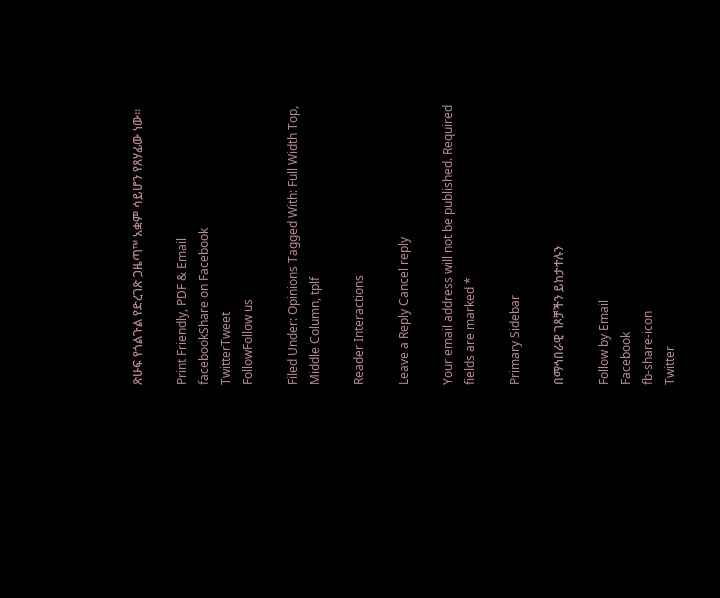ጽሁፍ የጎልጉል የድረገጽ ጋዜጣ™ አቋም ሳይሆን የጸሃፊው ነው።

Print Friendly, PDF & Email
facebookShare on Facebook
TwitterTweet
FollowFollow us

Filed Under: Opinions Tagged With: Full Width Top, Middle Column, tplf

Reader Interactions

Leave a Reply Cancel reply

Your email address will not be published. Required fields are marked *

Primary Sidebar

በማኅበራዊ ገጾቻችን ይከታተሉን

Follow by Email
Facebook
fb-share-icon
Twitter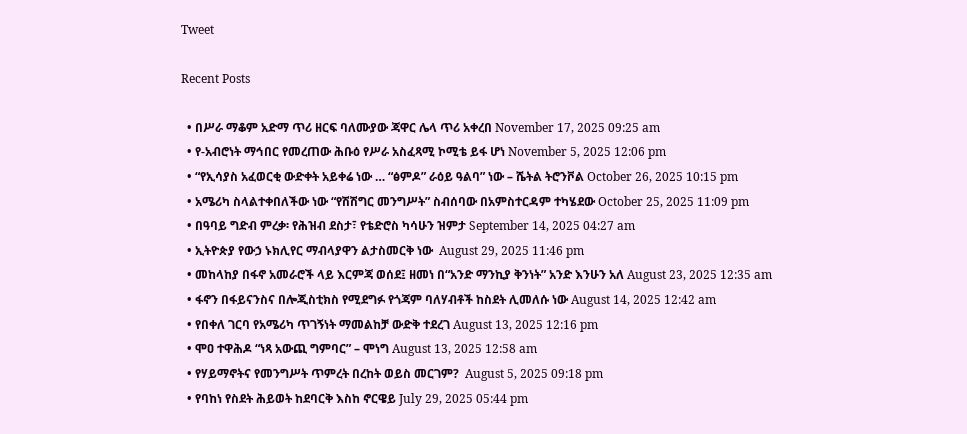Tweet

Recent Posts

  • በሥራ ማቆም አድማ ጥሪ ዘርፍ ባለሙያው ጃዋር ሌላ ጥሪ አቀረበ November 17, 2025 09:25 am
  • የ-አብሮነት ማኅበር የመረጠው ሕቡዕ የሥራ አስፈጻሚ ኮሚቴ ይፋ ሆነ November 5, 2025 12:06 pm
  • “የኢሳያስ አፈወርቂ ውድቀት አይቀሬ ነው … “ፅምዶ” ራዕይ ዓልባ” ነው – ሼትል ትሮንቮል October 26, 2025 10:15 pm
  • አሜሪካ ስላልተቀበለችው ነው “የሽሽግር መንግሥት” ስብሰባው በአምስተርዳም ተካሄደው October 25, 2025 11:09 pm
  • በዓባይ ግድብ ምረቃ፡ የሕዝብ ደስታ፣ የቴድሮስ ካሳሁን ዝምታ September 14, 2025 04:27 am
  • ኢትዮጵያ የውኃ ኑክሊየር ማብላያዋን ልታስመርቅ ነው  August 29, 2025 11:46 pm
  • መከላከያ በፋኖ አመራሮች ላይ እርምጃ ወሰደ፤ ዘመነ በ“አንድ ማንኪያ ቅንነት” አንድ እንሁን አለ August 23, 2025 12:35 am
  • ፋኖን በፋይናንስና በሎጂስቲክስ የሚደግፉ የጎጃም ባለሃብቶች ከስደት ሊመለሱ ነው August 14, 2025 12:42 am
  • የበቀለ ገርባ የአሜሪካ ጥገኝነት ማመልከቻ ውድቅ ተደረገ August 13, 2025 12:16 pm
  • ሞዐ ተዋሕዶ “ነጻ አውጪ ግምባር” – ሞነግ August 13, 2025 12:58 am
  • የሃይማኖትና የመንግሥት ጥምረት በረከት ወይስ መርገም?  August 5, 2025 09:18 pm
  • የባከነ የስደት ሕይወት ከደባርቅ እስከ ኖርዌይ July 29, 2025 05:44 pm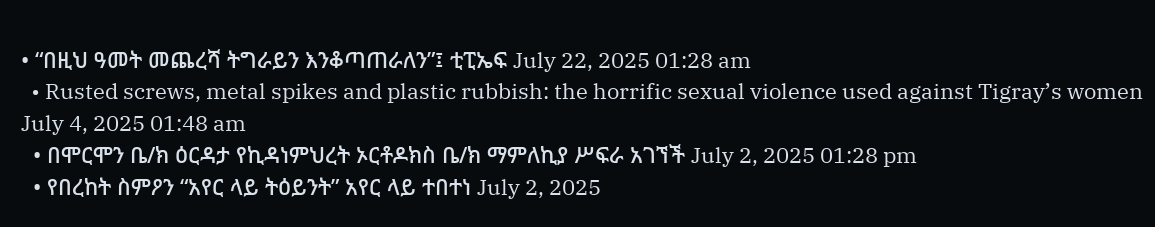• “በዚህ ዓመት መጨረሻ ትግራይን እንቆጣጠራለን”፤ ቲፒኤፍ July 22, 2025 01:28 am
  • Rusted screws, metal spikes and plastic rubbish: the horrific sexual violence used against Tigray’s women July 4, 2025 01:48 am
  • በሞርሞን ቤ/ክ ዕርዳታ የኪዳነምህረት ኦርቶዶክስ ቤ/ክ ማምለኪያ ሥፍራ አገኘች July 2, 2025 01:28 pm
  • የበረከት ስምዖን “አየር ላይ ትዕይንት” አየር ላይ ተበተነ July 2, 2025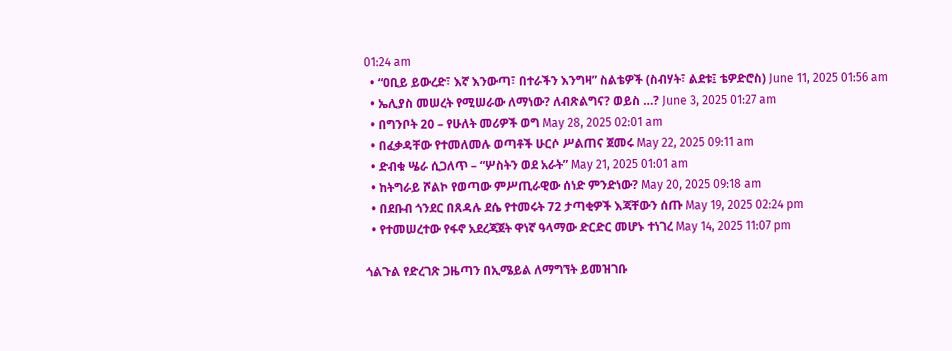01:24 am
  • “ዐቢይ ይውረድ፣ እኛ እንውጣ፣ በተራችን እንግዛ” ስልቴዎች (ስብሃት፣ ልደቱ፤ ቴዎድሮስ) June 11, 2025 01:56 am
  • ኤሊያስ መሠረት የሚሠራው ለማነው? ለብጽልግና? ወይስ …? June 3, 2025 01:27 am
  • በግንቦት 20 – የሁለት መሪዎች ወግ May 28, 2025 02:01 am
  • በፈቃዳቸው የተመለመሉ ወጣቶች ሁርሶ ሥልጠና ጀመሩ May 22, 2025 09:11 am
  • ድብቁ ሤራ ሲጋለጥ – “ሦስትን ወደ አራት” May 21, 2025 01:01 am
  • ከትግራይ ሾልኮ የወጣው ምሥጢራዊው ሰነድ ምንድነው? May 20, 2025 09:18 am
  • በደቡብ ጎንደር በጸዳሉ ደሴ የተመሩት 72 ታጣቂዎች እጃቸውን ሰጡ May 19, 2025 02:24 pm
  • የተመሠረተው የፋኖ አደረጃጀት ዋነኛ ዓላማው ድርድር መሆኑ ተነገረ May 14, 2025 11:07 pm

ጎልጉል የድረገጽ ጋዜጣን በኢሜይል ለማግኘት ይመዝገቡ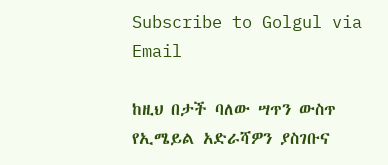Subscribe to Golgul via Email

ከዚህ በታች ባለው ሣጥን ውስጥ የኢሜይል አድራሻዎን ያስገቡና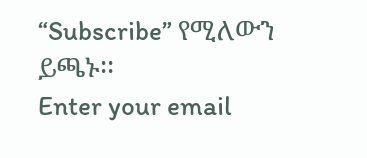“Subscribe” የሚለውን ይጫኑ፡፡
Enter your email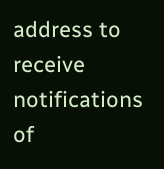address to receive notifications of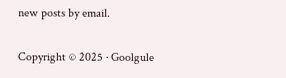new posts by email.

Copyright © 2025 · Goolgule